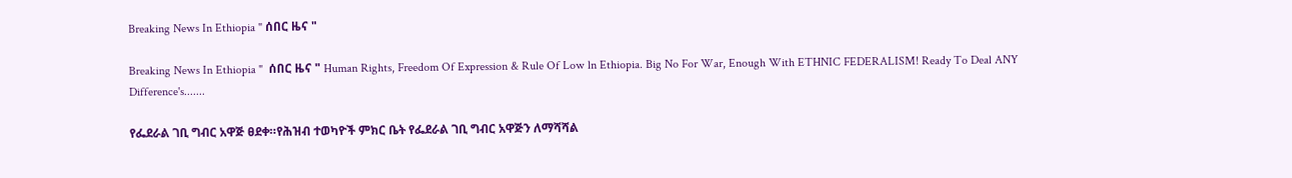Breaking News In Ethiopia " ሰበር ዜና "

Breaking News In Ethiopia "  ሰበር ዜና " Human Rights, Freedom Of Expression & Rule Of Low ln Ethiopia. Big No For War, Enough With ETHNIC FEDERALISM! Ready To Deal ANY Difference's.......

የፌደራል ገቢ ግብር አዋጅ ፀደቀ።የሕዝብ ተወካዮች ምክር ቤት የፌደራል ገቢ ግብር አዋጅን ለማሻሻል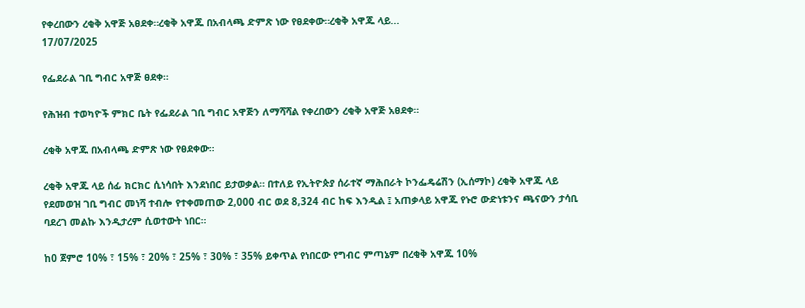የቀረበውን ረቂቅ አዋጅ አፀደቀ።ረቂቅ አዋጁ በአብላጫ ድምጽ ነው የፀደቀው።ረቂቅ አዋጁ ላይ...
17/07/2025

የፌደራል ገቢ ግብር አዋጅ ፀደቀ።

የሕዝብ ተወካዮች ምክር ቤት የፌደራል ገቢ ግብር አዋጅን ለማሻሻል የቀረበውን ረቂቅ አዋጅ አፀደቀ።

ረቂቅ አዋጁ በአብላጫ ድምጽ ነው የፀደቀው።

ረቂቅ አዋጁ ላይ ሰፊ ክርክር ሲነሳበት እንደነበር ይታወቃል። በተለይ የኢትዮጵያ ሰራተኛ ማሕበራት ኮንፌዴሬሽን (ኢሰማኮ) ረቂቅ አዋጁ ላይ የደመወዝ ገቢ ግብር መነሻ ተብሎ የተቀመጠው 2,000 ብር ወደ 8,324 ብር ከፍ እንዲል ፤ አጠቃላይ አዋጁ የኑሮ ውድነቱንና ጫናውን ታሳቢ ባደረገ መልኩ እንዲታረም ሲወተውት ነበር።

ከ0 ጀምሮ 10% ፣ 15% ፣ 20% ፣ 25% ፣ 30% ፣ 35% ይቀጥል የነበርው የግብር ምጣኔም በረቂቅ አዋጁ 10%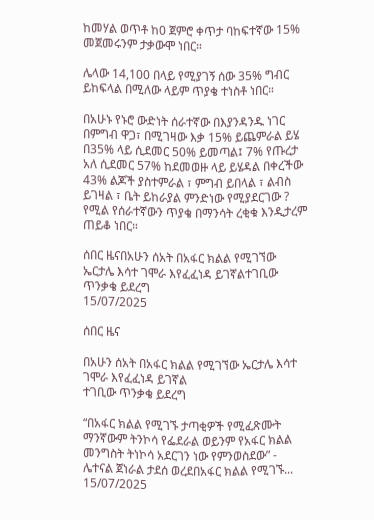ከመሃል ወጥቶ ከ0 ጀምሮ ቀጥታ ባከፍተኛው 15% መጀመሩንም ታቃውሞ ነበር።

ሌላው 14,100 በላይ የሚያገኝ ሰው 35% ግብር ይከፍላል በሚለው ላይም ጥያቄ ተነስቶ ነበር።

በአሁኑ የኑሮ ውድነት ሰራተኛው በእያንዳንዱ ነገር በምግብ ዋጋ፣ በሚገዛው እቃ 15% ይጨምራል ይሄ በ35% ላይ ሲደመር 50% ይመጣል፤ 7% የጡረታ አለ ሲደመር 57% ከደመወዙ ላይ ይሄዳል በቀረችው 43% ልጆች ያስተምራል ፣ ምግብ ይበላል ፣ ልብስ ይገዛል ፣ ቤት ይከራያል ምንድነው የሚያደርገው ? የሚል የሰራተኛውን ጥያቄ በማንሳት ረቂቁ እንዲታረም ጠይቆ ነበር።

ሰበር ዜናበአሁን ሰአት በአፋር ክልል የሚገኘው ኤርታሌ እሳተ ገሞራ እየፈፈነዳ ይገኛልተገቢው ጥንቃቄ ይደረግ
15/07/2025

ሰበር ዜና

በአሁን ሰአት በአፋር ክልል የሚገኘው ኤርታሌ እሳተ ገሞራ እየፈፈነዳ ይገኛል
ተገቢው ጥንቃቄ ይደረግ

“በአፋር ክልል የሚገኙ ታጣቂዎች የሚፈጽሙት ማንኛውም ትንኮሳ የፌደራል ወይንም የአፋር ክልል መንግስት ትነኮሳ አደርገን ነው የምንወስደው” - ሌተናል ጀነራል ታደሰ ወረደበአፋር ክልል የሚገኙ...
15/07/2025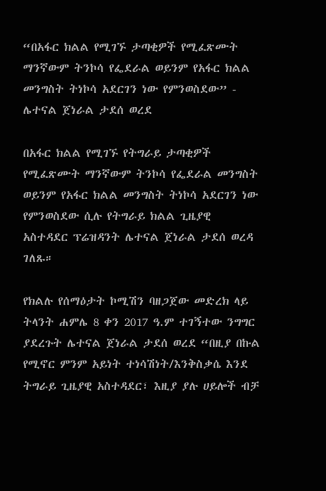“በአፋር ክልል የሚገኙ ታጣቂዎች የሚፈጽሙት ማንኛውም ትንኮሳ የፌደራል ወይንም የአፋር ክልል መንግስት ትነኮሳ አደርገን ነው የምንወስደው” - ሌተናል ጀነራል ታደሰ ወረደ

በአፋር ክልል የሚገኙ የትግራይ ታጣቂዎች የሚፈጽሙት ማንኛውም ትንኮሳ የፌደራል መንግስት ወይንም የአፋር ክልል መንግስት ትነኮሳ አደርገን ነው የምንወስደው ሲሉ የትግራይ ክልል ጊዜያዊ አስተዳደር ፕሬዝዳንት ሌተናል ጀነራል ታደሰ ወረዳ ገለጹ።

የክልሉ የሰማዕታት ኮሚሽን ባዘጋጀው መድረክ ላይ ትላንት ሐምሌ 8 ቀን 2017 ዓ.ም ተገኝተው ንግግር ያደረጉት ሌተናል ጀነራል ታደሰ ወረደ “በዚያ በኩል የሚኖር ምንም አይነት ተነሳሽነት/እንቅስቃሴ እንደ ትግራይ ጊዜያዊ አስተዳደር፣ እዚያ ያሉ ሀይሎች ብቻ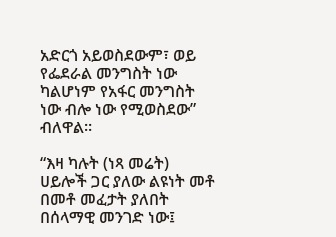አድርጎ አይወስደውም፣ ወይ የፌደራል መንግስት ነው ካልሆነም የአፋር መንግስት ነው ብሎ ነው የሚወስደው” ብለዋል።

“እዛ ካሉት (ነጻ መሬት) ሀይሎች ጋር ያለው ልዩነት መቶ በመቶ መፈታት ያለበት በሰላማዊ መንገድ ነው፤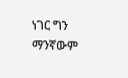ነገር ግን ማንኛውም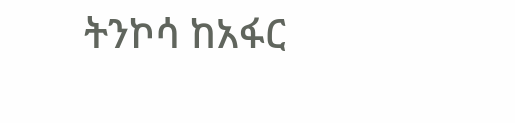ትንኮሳ ከአፋር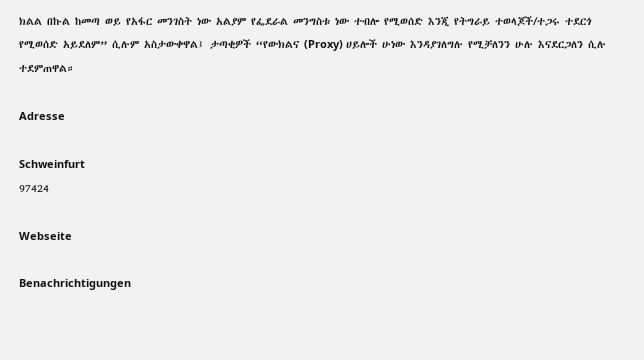ክልል በኩል ከመጣ ወይ የአፋር መንገስት ነው አልያም የፌደራል መንግስቱ ነው ተብሎ የሚወሰድ እንጂ የትግራይ ተወላጆች/ተጋሩ ተደርጎ የሚወሰድ አይደለም” ሲሉም አስታውቀዋል፤ ታጣቂዎች “የውክልና (Proxy) ሀይሎች ሁነው እንዳያገለግሉ የሚቻለንን ሁሉ እናደርጋለን ሲሉ ተደምጠዋል።

Adresse

Schweinfurt
97424

Webseite

Benachrichtigungen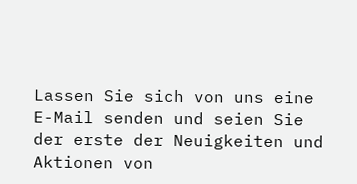Lassen Sie sich von uns eine E-Mail senden und seien Sie der erste der Neuigkeiten und Aktionen von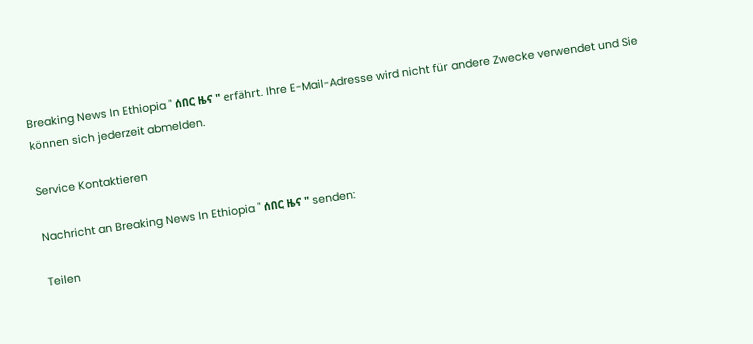Breaking News In Ethiopia " ሰበር ዜና " erfährt. Ihre E-Mail-Adresse wird nicht für andere Zwecke verwendet und Sie können sich jederzeit abmelden.

Service Kontaktieren

Nachricht an Breaking News In Ethiopia " ሰበር ዜና " senden:

Teilen